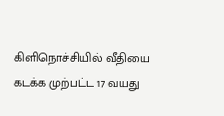கிளிநொச்சியில் வீதியை கடக்க முற்பட்ட 17 வயது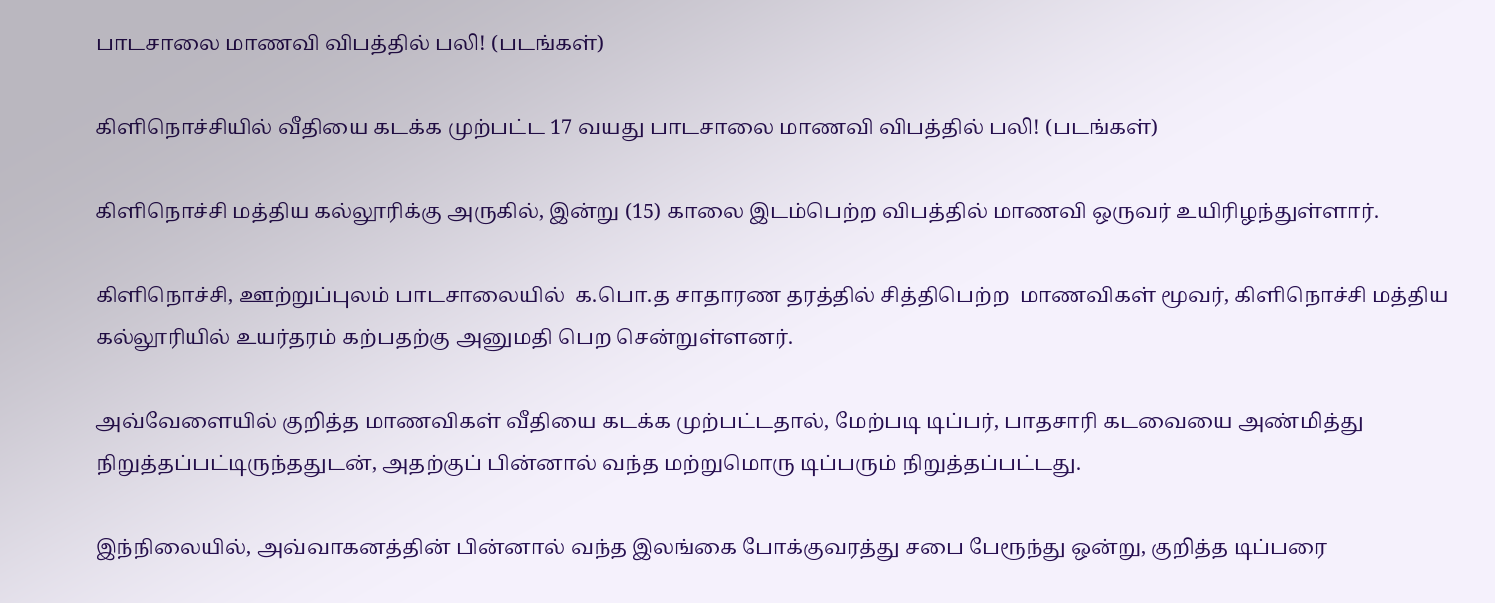பாடசாலை மாணவி விபத்தில் பலி! (படங்கள்)

கிளிநொச்சியில் வீதியை கடக்க முற்பட்ட 17 வயது பாடசாலை மாணவி விபத்தில் பலி! (படங்கள்)

கிளிநொச்சி மத்திய கல்லூரிக்கு அருகில், இன்று (15) காலை இடம்பெற்ற விபத்தில் மாணவி ஒருவர் உயிரிழந்துள்ளார்.

கிளிநொச்சி, ஊற்றுப்புலம் பாடசாலையில்  க.பொ.த சாதாரண தரத்தில் சித்திபெற்ற  மாணவிகள் மூவர், கிளிநொச்சி மத்திய கல்லூரியில் உயர்தரம் கற்பதற்கு அனுமதி பெற சென்றுள்ளனர்.

அவ்வேளையில் குறித்த மாணவிகள் வீதியை கடக்க முற்பட்டதால், மேற்படி டிப்பர், பாதசாரி கடவையை அண்மித்து நிறுத்தப்பட்டிருந்ததுடன், அதற்குப் பின்னால் வந்த மற்றுமொரு டிப்பரும் நிறுத்தப்பட்டது.

இந்நிலையில், அவ்வாகனத்தின் பின்னால் வந்த இலங்கை போக்குவரத்து சபை பேரூந்து ஒன்று, குறித்த டிப்பரை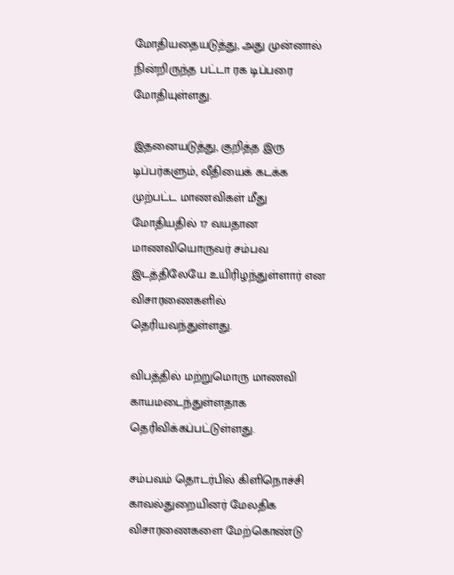மோதியதையடுத்து, அது முன்னால் நின்றிருந்த பட்டா ரக டிப்பரை மோதியுள்ளது.

இதனையடுத்து, குறித்த இரு டிப்பர்களும், வீதியைக் கடக்க முற்பட்ட மாணவிகள் மீது மோதியதில் 17 வயதான மாணவியொருவர் சம்பவ இடத்திலேயே உயிரிழந்துள்ளார் என விசாரணைகளில் தெரியவந்துள்ளது.

விபத்தில் மற்றுமொரு மாணவி காயமடைந்துள்ளதாக தெரிவிக்கப்பட்டுள்ளது.

சம்பவம் தொடர்பில் கிளிநொச்சி காவல்துறையினர் மேலதிக விசாரணைகளை மேற்கொண்டு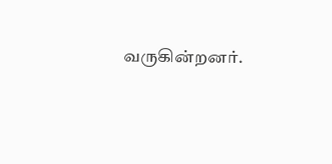வருகின்றனர்.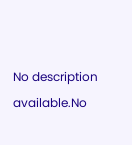No description available.No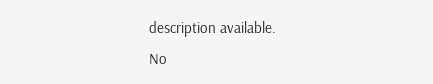description available.
No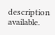description available.